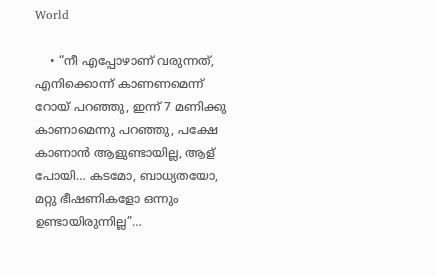World

    • “നീ എപ്പോഴാണ് വരുന്നത്, എനിക്കൊന്ന് കാണണമെന്ന് റോയ് പറഞ്ഞു, ഇന്ന് 7 മണിക്കു കാണാമെന്നു പറഞ്ഞു, പക്ഷേ കാണാൻ ആളുണ്ടായില്ല, ആള് പോയി… കടമോ, ബാധ്യതയോ, മറ്റു ഭീഷണികളോ ഒന്നും ഉണ്ടായിരുന്നില്ല”…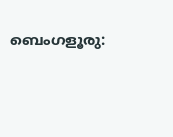ബെംഗളൂരു: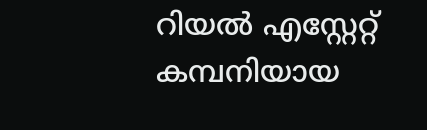റിയൽ എസ്റ്റേറ്റ് കമ്പനിയായ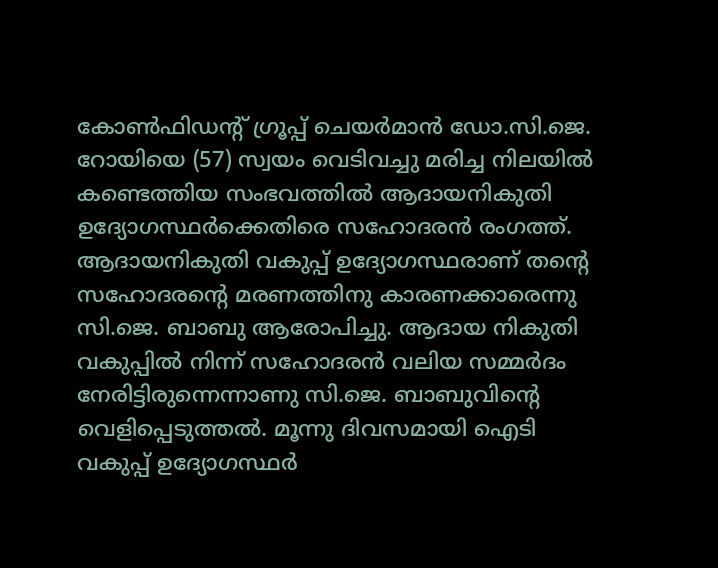കോൺഫിഡന്റ് ഗ്രൂപ്പ് ചെയർമാൻ ഡോ.സി.ജെ. റോയിയെ (57) സ്വയം വെടിവച്ചു മരിച്ച നിലയിൽ കണ്ടെത്തിയ സംഭവത്തിൽ ആദായനികുതി ഉദ്യോഗസ്ഥർക്കെതിരെ സഹോദരൻ രംഗത്ത്. ആദായനികുതി വകുപ്പ് ഉദ്യോഗസ്ഥരാണ് തന്റെ സഹോദരന്റെ മരണത്തിനു കാരണക്കാരെന്നു സി.ജെ. ബാബു ആരോപിച്ചു. ആദായ നികുതി വകുപ്പിൽ നിന്ന് സഹോദരൻ വലിയ സമ്മർദം നേരിട്ടിരുന്നെന്നാണു സി.ജെ. ബാബുവിന്റെ വെളിപ്പെടുത്തൽ. മൂന്നു ദിവസമായി ഐടി വകുപ്പ് ഉദ്യോഗസ്ഥർ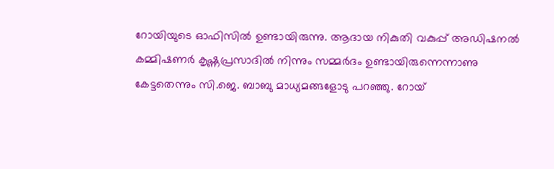റോയിയുടെ ഓഫിസിൽ ഉണ്ടായിരുന്നു. ആദായ നികുതി വകുപ്പ് അഡിഷനൽ കമ്മിഷണർ കൃഷ്ണപ്രസാദിൽ നിന്നും സമ്മർദം ഉണ്ടായിരുന്നെന്നാണു കേട്ടതെന്നും സി.ജെ. ബാബു മാധ്യമങ്ങളോടു പറഞ്ഞു. റോയ്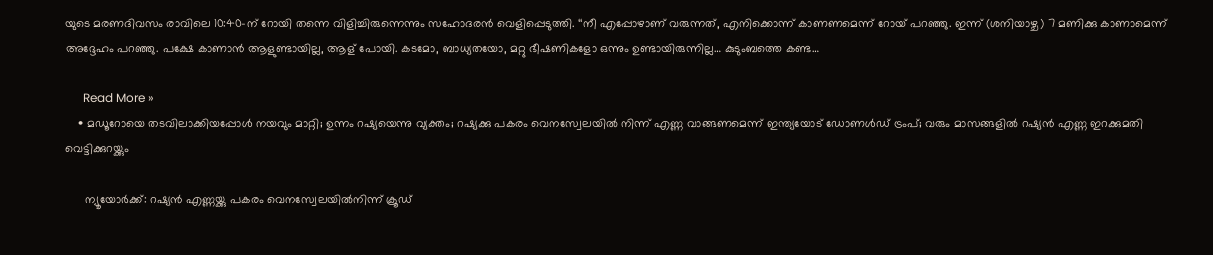യുടെ മരണദിവസം രാവിലെ 10:40-ന് റോയി തന്നെ വിളിച്ചിരുന്നെന്നും സഹോദരൻ വെളിപ്പെടുത്തി. ‘‘നീ എപ്പോഴാണ് വരുന്നത്, എനിക്കൊന്ന് കാണണമെന്ന് റോയ് പറഞ്ഞു. ഇന്ന് (ശനിയാഴ്ച) 7 മണിക്കു കാണാമെന്ന് അദ്ദേഹം പറഞ്ഞു. പക്ഷേ കാണാൻ ആളുണ്ടായില്ല, ആള് പോയി. കടമോ, ബാധ്യതയോ, മറ്റു ഭീഷണികളോ ഒന്നും ഉണ്ടായിരുന്നില്ല… കുടുംബത്തെ കണ്ട…

      Read More »
    • മഡൂറോയെ തടവിലാക്കിയപ്പോള്‍ നയവും മാറ്റി; ഉന്നം റഷ്യയെന്നു വ്യക്തം; റഷ്യക്കു പകരം വെനസ്വേലയില്‍ നിന്ന് എണ്ണ വാങ്ങണമെന്ന് ഇന്ത്യയോട് ഡോണള്‍ഡ് ട്രംപ്; വരും മാസങ്ങളില്‍ റഷ്യന്‍ എണ്ണ ഇറക്കുമതി വെട്ടിക്കുറയ്ക്കും

      ന്യൂയോര്‍ക്ക്: റഷ്യന്‍ എണ്ണയ്ക്കു പകരം വെനസ്വേലയില്‍നിന്ന് ക്രൂഡ്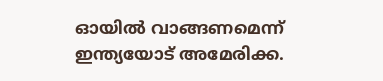ഓയില്‍ വാങ്ങണമെന്ന് ഇന്ത്യയോട് അമേരിക്ക.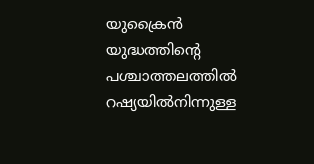യുക്രൈന്‍ യുദ്ധത്തിന്റെ പശ്ചാത്തലത്തില്‍ റഷ്യയില്‍നിന്നുള്ള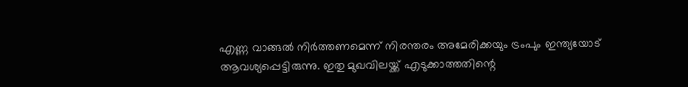എണ്ണ വാങ്ങല്‍ നിര്‍ത്തണമെന്ന് നിരന്തരം അമേരിക്കയും ട്രംപും ഇന്ത്യയോട് ആവശ്യപ്പെട്ടിരുന്നു. ഇതു മുഖവിലയ്ക്ക് എടുക്കാത്തതിന്റെ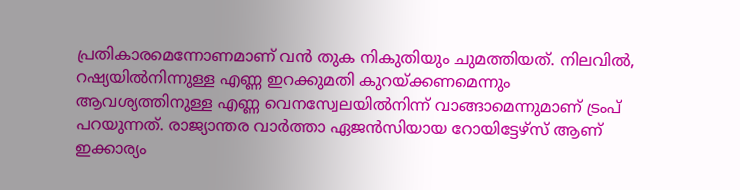പ്രതികാരമെന്നോണമാണ് വന്‍ തുക നികുതിയും ചുമത്തിയത്. നിലവില്‍, റഷ്യയില്‍നിന്നുള്ള എണ്ണ ഇറക്കുമതി കുറയ്ക്കണമെന്നും ആവശ്യത്തിനുള്ള എണ്ണ വെനസ്വേലയില്‍നിന്ന് വാങ്ങാമെന്നുമാണ് ട്രംപ് പറയുന്നത്. രാജ്യാന്തര വാര്‍ത്താ ഏജന്‍സിയായ റോയിട്ടേഴ്‌സ് ആണ് ഇക്കാര്യം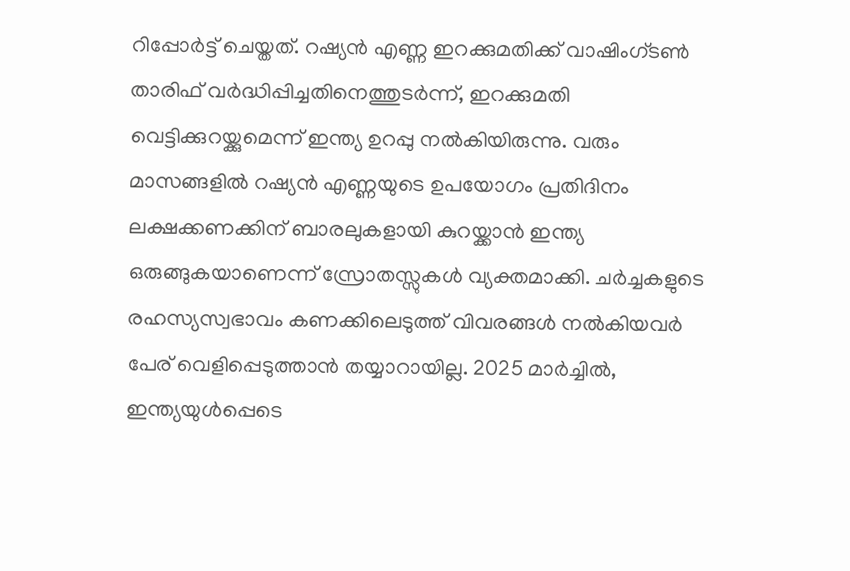റിപ്പോര്‍ട്ട് ചെയ്തത്. റഷ്യന്‍ എണ്ണ ഇറക്കുമതിക്ക് വാഷിംഗ്ടണ്‍ താരിഫ് വര്‍ദ്ധിപ്പിച്ചതിനെത്തുടര്‍ന്ന്, ഇറക്കുമതി വെട്ടിക്കുറയ്ക്കുമെന്ന് ഇന്ത്യ ഉറപ്പു നല്‍കിയിരുന്നു. വരും മാസങ്ങളില്‍ റഷ്യന്‍ എണ്ണയുടെ ഉപയോഗം പ്രതിദിനം ലക്ഷക്കണക്കിന് ബാരലുകളായി കുറയ്ക്കാന്‍ ഇന്ത്യ ഒരുങ്ങുകയാണെന്ന് സ്രോതസ്സുകള്‍ വ്യക്തമാക്കി. ചര്‍ച്ചകളുടെ രഹസ്യസ്വഭാവം കണക്കിലെടുത്ത് വിവരങ്ങള്‍ നല്‍കിയവര്‍ പേര് വെളിപ്പെടുത്താന്‍ തയ്യാറായില്ല. 2025 മാര്‍ച്ചില്‍, ഇന്ത്യയുള്‍പ്പെടെ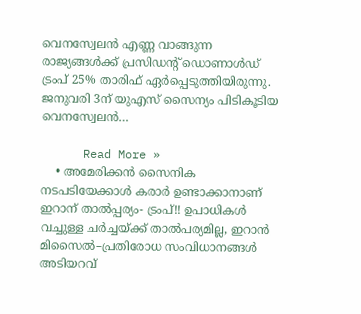വെനസ്വേലന്‍ എണ്ണ വാങ്ങുന്ന രാജ്യങ്ങള്‍ക്ക് പ്രസിഡന്റ് ഡൊണാള്‍ഡ് ട്രംപ് 25% താരിഫ് ഏര്‍പ്പെടുത്തിയിരുന്നു. ജനുവരി 3ന് യുഎസ് സൈന്യം പിടികൂടിയ വെനസ്വേലന്‍…

      Read More »
    • അമേരിക്കൻ സൈനിക നടപടിയേക്കാൾ കരാർ ഉണ്ടാക്കാനാണ് ഇറാന് താൽപ്പര്യം- ട്രംപ്!! ഉപാധികൾ വച്ചുള്ള ചർച്ചയ്ക്ക് താൽപര്യമില്ല, ഇറാൻ മിസൈൽ–പ്രതിരോധ സംവിധാനങ്ങൾ അടിയറവ്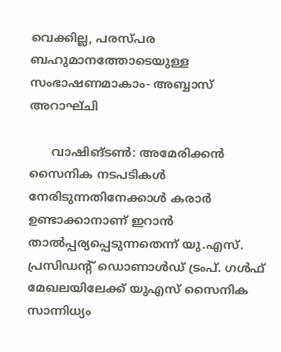വെക്കില്ല, പരസ്പര ബഹുമാനത്തോടെയുള്ള സംഭാഷണമാകാം- അബ്ബാസ് അറാഘ്ചി

      വാഷിങ്ടൺ: അമേരിക്കൻ സൈനിക നടപടികൾ നേരിടുന്നതിനേക്കാൾ കരാർ ഉണ്ടാക്കാനാണ് ഇറാൻ താൽപ്പര്യപ്പെടുന്നതെന്ന് യു.എസ്. പ്രസിഡന്റ് ഡൊണാൾഡ് ട്രംപ്. ഗൾഫ് മേഖലയിലേക്ക് യുഎസ് സൈനിക സാന്നിധ്യം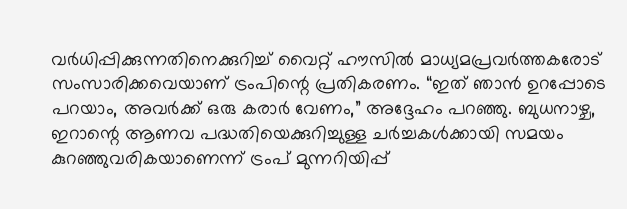വർധിപ്പിക്കുന്നതിനെക്കുറിച്ച് വൈറ്റ് ഹൗസിൽ മാധ്യമപ്രവർത്തകരോട് സംസാരിക്കവെയാണ് ട്രംപിന്റെ പ്രതികരണം. “ഇത് ഞാൻ ഉറപ്പോടെ പറയാം, അവർക്ക് ഒരു കരാർ വേണം,” അദ്ദേഹം പറഞ്ഞു. ബുധനാഴ്ച, ഇറാന്റെ ആണവ പദ്ധതിയെക്കുറിച്ചുള്ള ചർച്ചകൾക്കായി സമയം കുറഞ്ഞുവരികയാണെന്ന് ട്രംപ് മുന്നറിയിപ്പ്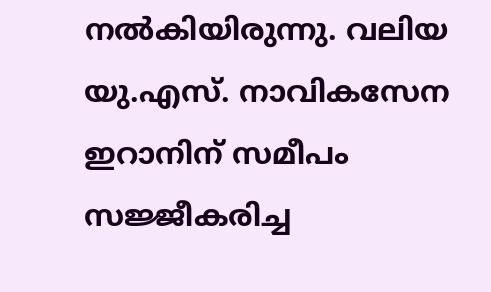നൽകിയിരുന്നു. വലിയ യു.എസ്. നാവികസേന ഇറാനിന് സമീപം സജ്ജീകരിച്ച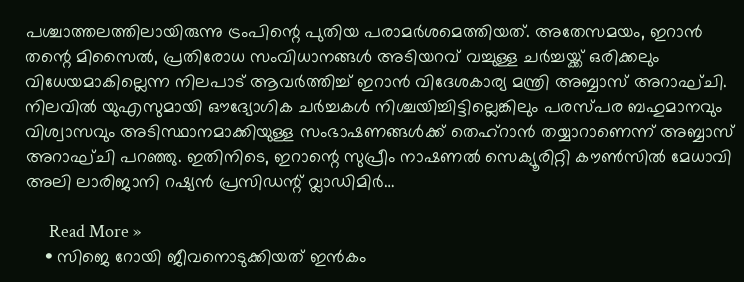പശ്ചാത്തലത്തിലായിരുന്നു ട്രംപിന്റെ പുതിയ പരാമർശമെത്തിയത്. അതേസമയം, ഇറാൻ തന്റെ മിസൈൽ, പ്രതിരോധ സംവിധാനങ്ങൾ അടിയറവ് വച്ചുള്ള ചർച്ചയ്ക്ക് ഒരിക്കലും വിധേയമാകില്ലെന്ന നിലപാട് ആവർത്തിച്ച് ഇറാൻ വിദേശകാര്യ മന്ത്രി അബ്ബാസ് അറാഘ്ചി. നിലവിൽ യുഎസുമായി ഔദ്യോഗിക ചർച്ചകൾ നിശ്ചയിച്ചിട്ടില്ലെങ്കിലും പരസ്പര ബഹുമാനവും വിശ്വാസവും അടിസ്ഥാനമാക്കിയുള്ള സംഭാഷണങ്ങൾക്ക് തെഹ്റാൻ തയ്യാറാണെന്ന് അബ്ബാസ് അറാഘ്ചി പറഞ്ഞു. ഇതിനിടെ, ഇറാന്റെ സുപ്രീം നാഷണൽ സെക്യൂരിറ്റി കൗൺസിൽ മേധാവി അലി ലാരിജാനി റഷ്യൻ പ്രസിഡന്റ് വ്ലാഡിമിർ…

      Read More »
    • സിജെ റോയി ജീവനൊടുക്കിയത് ഇൻകം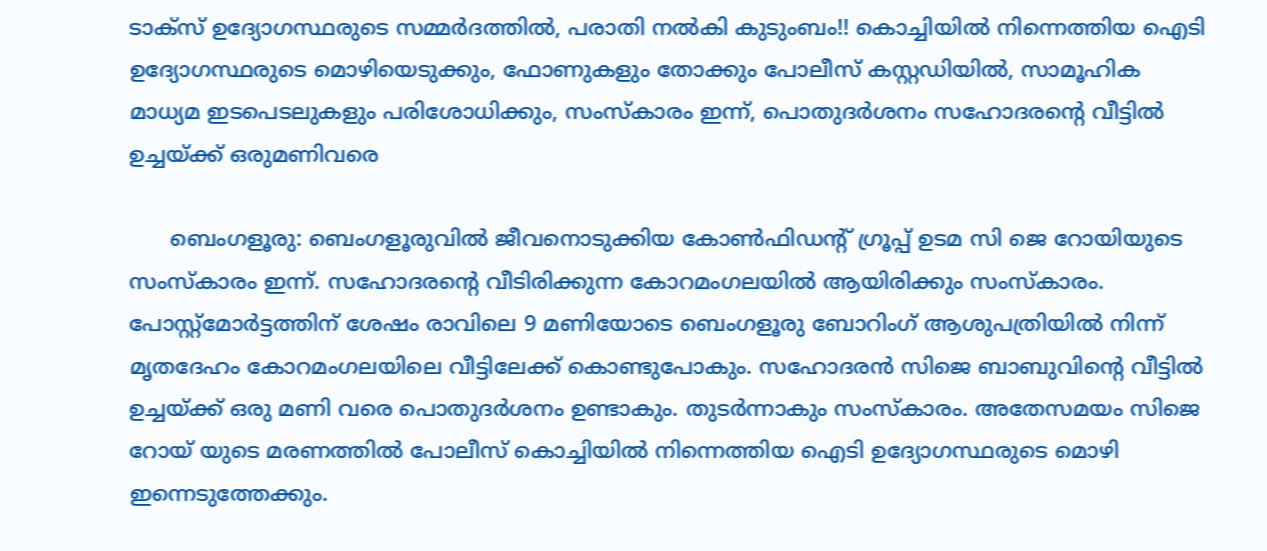ടാക്സ് ഉദ്യോഗസ്ഥരുടെ സമ്മർദത്തിൽ, പരാതി നൽകി കുടുംബം!! കൊച്ചിയിൽ നിന്നെത്തിയ ഐടി ഉദ്യോഗസ്ഥരുടെ മൊഴിയെടുക്കും, ഫോണുകളും തോക്കും പോലീസ് കസ്റ്റഡിയിൽ, സാമൂഹിക മാധ്യമ ഇടപെടലുകളും പരിശോധിക്കും, സംസ്കാരം ഇന്ന്, പൊതുദർശനം സഹോദരന്റെ വീട്ടിൽ ഉച്ചയ്ക്ക് ഒരുമണിവരെ

      ബെംഗളൂരു: ബെംഗളൂരുവിൽ ജീവനൊടുക്കിയ കോൺഫിഡന്റ് ഗ്രൂപ്പ് ഉടമ സി ജെ റോയിയുടെ സംസ്കാരം ഇന്ന്. സഹോദരന്റെ വീടിരിക്കുന്ന കോറമംഗലയിൽ ആയിരിക്കും സംസ്കാരം. പോസ്റ്റ്മോർട്ടത്തിന് ശേഷം രാവിലെ 9 മണിയോടെ ബെംഗളൂരു ബോറിംഗ് ആശുപത്രിയിൽ നിന്ന് മൃതദേഹം കോറമംഗലയിലെ വീട്ടിലേക്ക് കൊണ്ടുപോകും. സഹോദരൻ സിജെ ബാബുവിന്റെ വീട്ടിൽ ഉച്ചയ്ക്ക് ഒരു മണി വരെ പൊതുദർശനം ഉണ്ടാകും. തുടർന്നാകും സംസ്കാരം. അതേസമയം സിജെ റോയ് യുടെ മരണത്തിൽ പോലീസ് കൊച്ചിയിൽ നിന്നെത്തിയ ഐടി ഉദ്യോഗസ്ഥരുടെ മൊഴി ഇന്നെടുത്തേക്കും.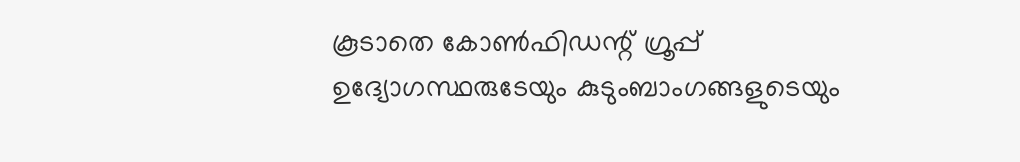കൂടാതെ കോൺഫിഡന്റ് ഗ്രൂപ്പ് ഉദ്യോഗസ്ഥരുടേയും കുടുംബാംഗങ്ങളുടെയും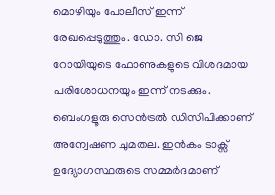മൊഴിയും പോലീസ് ഇന്ന് രേഖപ്പെടുത്തും. ഡോ. സി ജെ റോയിയുടെ ഫോണുകളുടെ വിശദമായ പരിശോധനയും ഇന്ന് നടക്കും. ബെംഗളൂരു സെൻട്രൽ ഡിസിപിക്കാണ് അന്വേഷണ ചുമതല. ഇൻകം ടാക്സ് ഉദ്യോഗസ്ഥരുടെ സമ്മർദമാണ്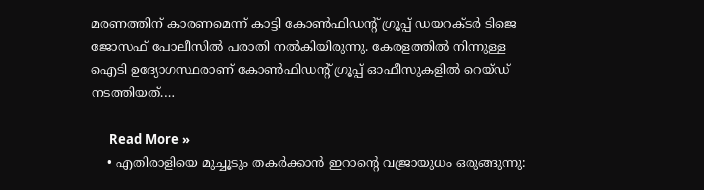മരണത്തിന് കാരണമെന്ന് കാട്ടി കോൺഫിഡന്റ് ഗ്രൂപ്പ് ഡയറക്ടർ ടിജെ ജോസഫ് പോലീസിൽ പരാതി നൽകിയിരുന്നു. കേരളത്തിൽ നിന്നുള്ള ഐടി ഉദ്യോഗസ്ഥരാണ് കോൺഫിഡന്റ് ഗ്രൂപ്പ് ഓഫീസുകളിൽ റെയ്‌ഡ്‌ നടത്തിയത്.…

      Read More »
    • എതിരാളിയെ മുച്ചൂടും തകർക്കാൻ ഇറാന്റെ വജ്രായുധം ഒരുങ്ങുന്നു: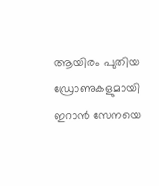ആയിരം പുതിയ ഡ്രോണുകളുമായി ഇറാൻ സേനയെ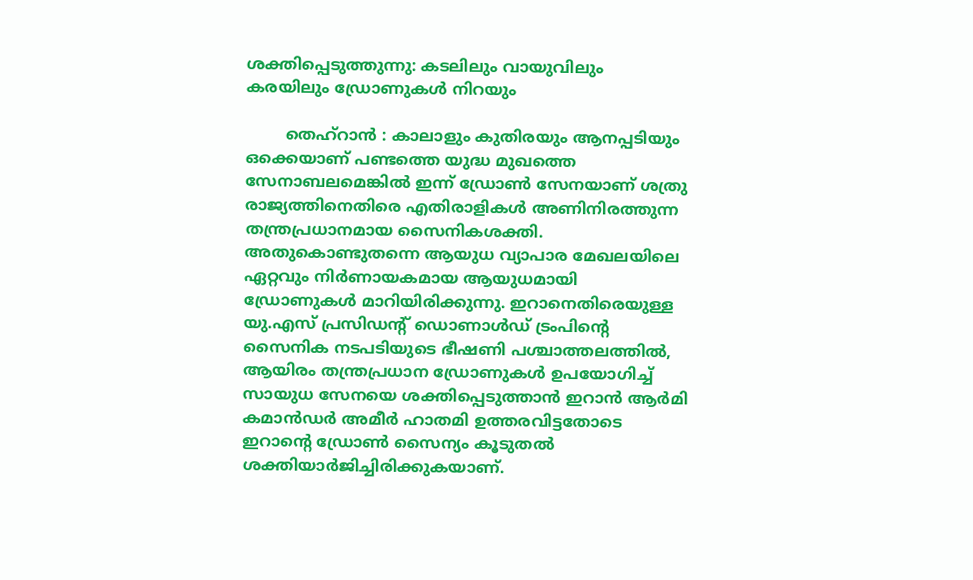ശക്തിപ്പെടുത്തുന്നു: കടലിലും വായുവിലും കരയിലും ഡ്രോണുകൾ നിറയും

        തെഹ്റാൻ : കാലാളും കുതിരയും ആനപ്പടിയും ഒക്കെയാണ് പണ്ടത്തെ യുദ്ധ മുഖത്തെ സേനാബലമെങ്കിൽ ഇന്ന് ഡ്രോൺ സേനയാണ് ശത്രു രാജ്യത്തിനെതിരെ എതിരാളികൾ അണിനിരത്തുന്ന തന്ത്രപ്രധാനമായ സൈനികശക്തി. അതുകൊണ്ടുതന്നെ ആയുധ വ്യാപാര മേഖലയിലെ ഏറ്റവും നിർണായകമായ ആയുധമായി ഡ്രോണുകൾ മാറിയിരിക്കുന്നു. ഇറാനെതിരെയുള്ള യു.എസ് പ്രസിഡന്റ് ഡൊണാൾഡ് ട്രംപിന്റെ സൈനിക നടപടിയുടെ ഭീഷണി പശ്ചാത്തലത്തിൽ, ആയിരം തന്ത്രപ്രധാന ഡ്രോണുകൾ ഉപയോഗിച്ച് സായുധ സേനയെ ശക്തിപ്പെടുത്താൻ ഇറാൻ ആർമി കമാൻഡർ അമീർ ഹാതമി ഉത്തരവിട്ടതോടെ ഇറാന്റെ ഡ്രോൺ സൈന്യം കൂടുതൽ ശക്തിയാർജിച്ചിരിക്കുകയാണ്.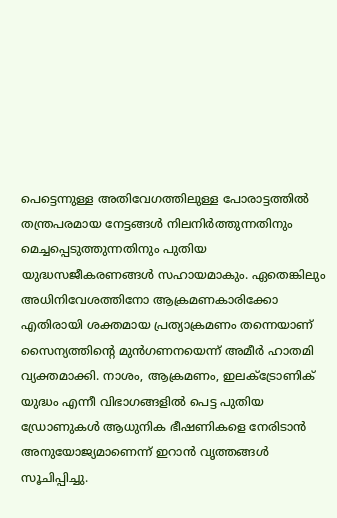പെട്ടെന്നുള്ള അതിവേഗത്തിലുള്ള പോരാട്ടത്തിൽ തന്ത്രപരമായ നേട്ടങ്ങൾ നിലനിർത്തുന്നതിനും മെച്ചപ്പെടുത്തുന്നതിനും പുതിയ യുദ്ധസജീകരണങ്ങൾ സഹായമാകും. ഏതെങ്കിലും അധിനിവേശത്തിനോ ആക്രമണകാരിക്കോ എതിരായി ശക്തമായ പ്രത്യാക്രമണം തന്നെയാണ് സൈന്യത്തിന്റെ മുൻഗണനയെന്ന് അമീർ ഹാതമി വ്യക്തമാക്കി. നാശം, ആക്രമണം, ഇലക്ട്രോണിക് യുദ്ധം എന്നീ വിഭാഗങ്ങളിൽ പെട്ട പുതിയ ഡ്രോണുകൾ ആധുനിക ഭീഷണികളെ നേരിടാൻ അനുയോജ്യമാണെന്ന് ഇറാൻ വൃത്തങ്ങൾ സൂചിപ്പിച്ചു.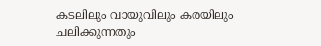കടലിലും വായുവിലും കരയിലും ചലിക്കുന്നതും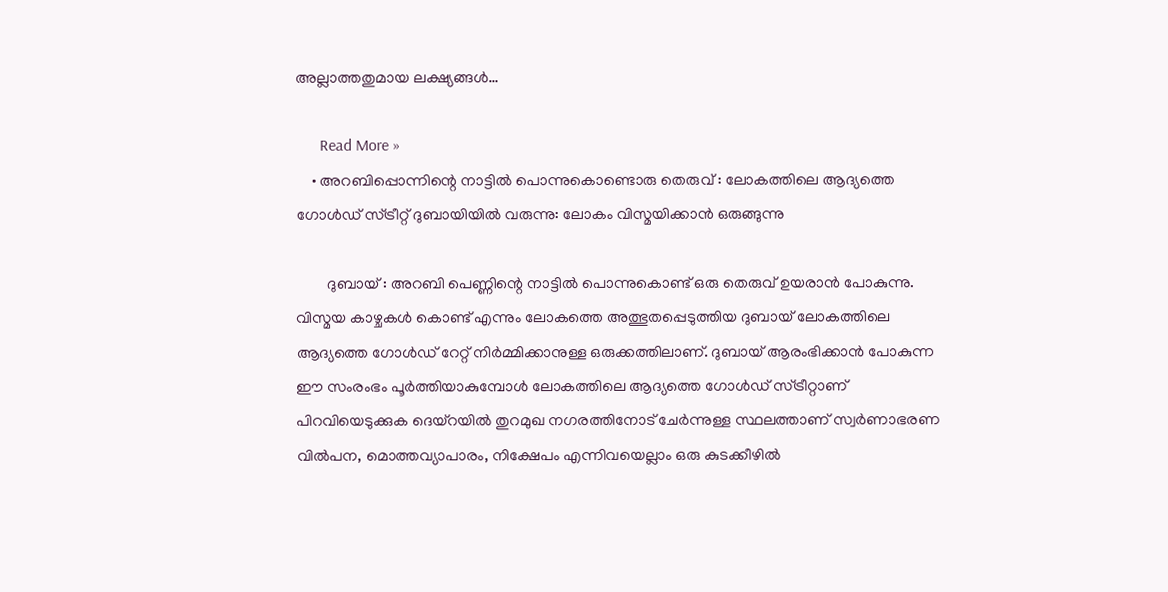അല്ലാത്തതുമായ ലക്ഷ്യങ്ങൾ…

      Read More »
    • അറബിപ്പൊന്നിന്റെ നാട്ടിൽ പൊന്നുകൊണ്ടൊരു തെരുവ് : ലോകത്തിലെ ആദ്യത്തെ ഗോൾഡ് സ്ട്രീറ്റ് ദുബായിയിൽ വരുന്നു: ലോകം വിസ്മയിക്കാൻ ഒരുങ്ങുന്നു

        ദുബായ് : അറബി പെണ്ണിന്റെ നാട്ടിൽ പൊന്നുകൊണ്ട് ഒരു തെരുവ് ഉയരാൻ പോകുന്നു. വിസ്മയ കാഴ്ചകൾ കൊണ്ട് എന്നും ലോകത്തെ അത്ഭുതപ്പെടുത്തിയ ദുബായ് ലോകത്തിലെ ആദ്യത്തെ ഗോൾഡ് റേറ്റ് നിർമ്മിക്കാനുള്ള ഒരുക്കത്തിലാണ്. ദുബായ് ആരംഭിക്കാൻ പോകുന്ന ഈ സംരംഭം പൂർത്തിയാകുമ്പോൾ ലോകത്തിലെ ആദ്യത്തെ ഗോള്‍ഡ് സ്ട്രീറ്റാണ് പിറവിയെടുക്കുക ദെയ്റയിൽ തുറമുഖ നഗരത്തിനോട് ചേർന്നുള്ള സ്ഥലത്താണ് സ്വര്‍ണാഭരണ വില്‍പന, മൊത്തവ്യാപാരം, നിക്ഷേപം എന്നിവയെല്ലാം ഒരു കുടക്കീഴില്‍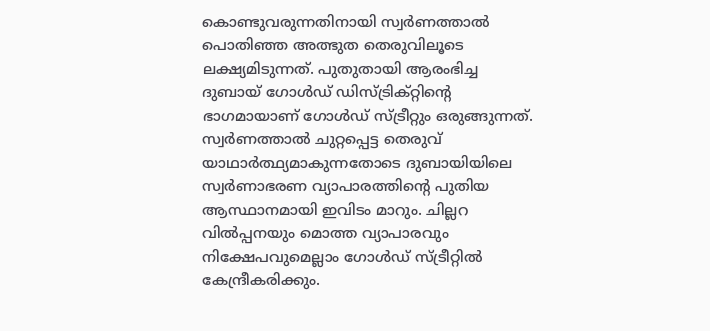കൊണ്ടുവരുന്നതിനായി സ്വര്‍ണത്താല്‍ പൊതിഞ്ഞ അത്ഭുത തെരുവിലൂടെ ലക്ഷ്യമിടുന്നത്. പുതുതായി ആരംഭിച്ച ദുബായ് ഗോള്‍ഡ് ഡിസ്ട്രിക്റ്റിന്റെ ഭാഗമായാണ് ഗോള്‍ഡ് സ്ട്രീറ്റും ഒരുങ്ങുന്നത്. സ്വര്‍ണത്താൽ ചുറ്റപ്പെട്ട തെരുവ് യാഥാര്‍ത്ഥ്യമാകുന്നതോടെ ദുബായിയിലെ സ്വര്‍ണാഭരണ വ്യാപാരത്തിന്റെ പുതിയ ആസ്ഥാനമായി ഇവിടം മാറും. ചില്ലറ വില്‍പ്പനയും മൊത്ത വ്യാപാരവും നിക്ഷേപവുമെല്ലാം ഗോള്‍ഡ് സ്ട്രീറ്റില്‍ കേന്ദ്രീകരിക്കും.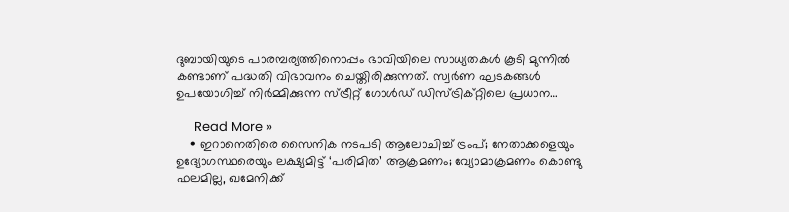ദുബായിയുടെ പാരമ്പര്യത്തിനൊപ്പം ഭാവിയിലെ സാധ്യതകള്‍ കൂടി മുന്നില്‍ കണ്ടാണ് പദ്ധതി വിഭാവനം ചെയ്തിരിക്കുന്നത്. സ്വര്‍ണ ഘടകങ്ങള്‍ ഉപയോഗിച്ച് നിര്‍മ്മിക്കുന്ന സ്ട്രീറ്റ് ഗോള്‍ഡ് ഡിസ്ട്രിക്റ്റിലെ പ്രധാന…

      Read More »
    • ഇറാനെതിരെ സൈനിക നടപടി ആലോചിച്ച് ട്രംപ്; നേതാക്കളെയും ഉദ്യോഗസ്ഥരെയും ലക്ഷ്യമിട്ട് ‘പരിമിത’ ആക്രമണം; വ്യോമാക്രമണം കൊണ്ടു ഫലമില്ല, ഖമേനിക്ക്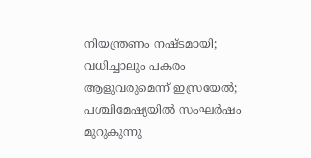നിയന്ത്രണം നഷ്ടമായി; വധിച്ചാലും പകരം ആളുവരുമെന്ന് ഇസ്രയേല്‍; പശ്ചിമേഷ്യയില്‍ സംഘര്‍ഷം മുറുകുന്നു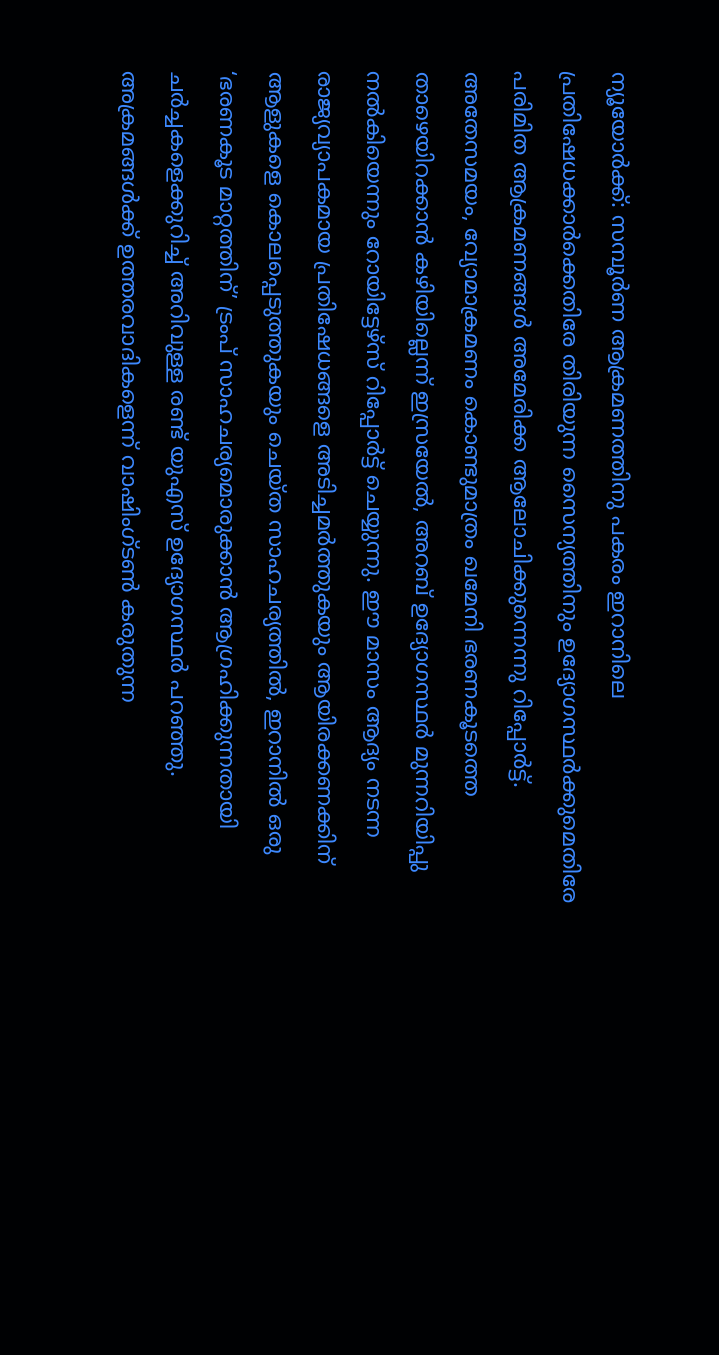ന്യൂയോര്‍ക്ക്: സമ്പൂര്‍ണ ആക്രമണത്തിനു പകരം ഇറാനിലെ പ്രതിഷേധക്കാര്‍ക്കെതിരേ തിരിയുന്ന സൈന്യത്തിനും ഉദ്യോഗസ്ഥര്‍ക്കുമെതിരേ പരിമിത ആക്രമണങ്ങള്‍ അമേരിക്ക ആലോചിക്കുന്നെന്നു റിപ്പോര്‍ട്ട്. അതേസമയം, വ്യോമാക്രമണം കൊണ്ടുമാത്രം ഖമേനി ഭരണകൂടത്തെ താഴെയിറക്കാന്‍ കഴിയില്ലെന്ന് ഇസ്രയേല്‍, അറബ് ഉദ്യോഗസ്ഥര്‍ മുന്നറിയിപ്പു നല്‍കിയെന്നും റോയിട്ടേഴ്‌സ് റിപ്പോര്‍ട്ട് ചെയ്യുന്നു. ഈ മാസം ആദ്യം നടന്ന രാജ്യവ്യാപകമായ പ്രതിഷേധങ്ങളെ അടിച്ചമര്‍ത്തുകയും ആയിരക്കണക്കിന് ആളുകളെ കൊലപ്പെടുത്തുകയും ചെയ്ത സാഹചര്യത്തില്‍, ഇറാനില്‍ ഒരു ‘ഭരണകൂട മാറ്റത്തിന്’ ട്രംപ് സാഹചര്യമൊരുക്കാന്‍ ആഗ്രഹിക്കുന്നതായി ചര്‍ച്ചകളെക്കുറിച്ച് അറിവുള്ള രണ്ട് യുഎസ് ഉദ്യോഗസ്ഥര്‍ പറഞ്ഞു. അക്രമങ്ങള്‍ക്ക് ഉത്തരവാദികളെന്ന് വാഷിംഗ്ടണ്‍ കരുതുന്ന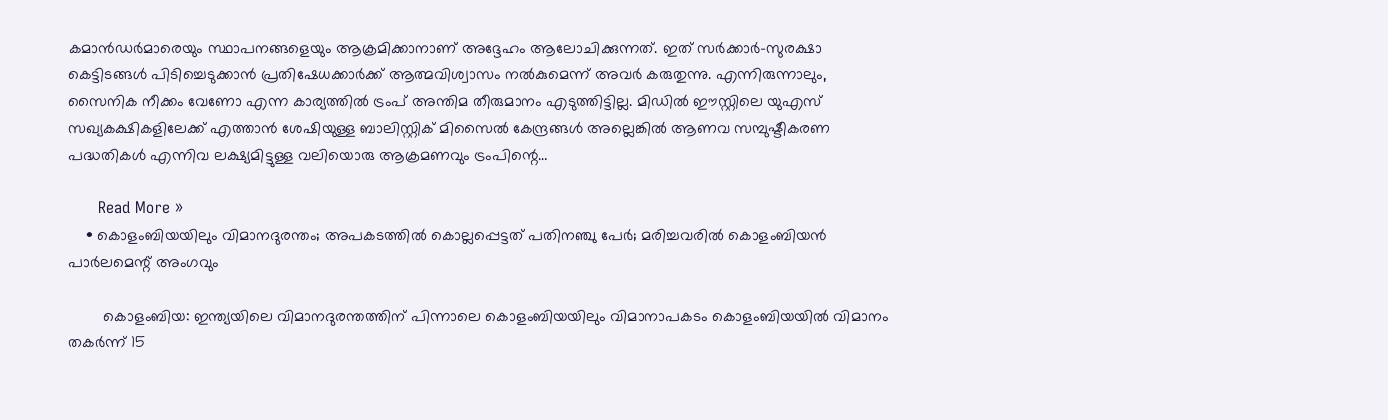കമാന്‍ഡര്‍മാരെയും സ്ഥാപനങ്ങളെയും ആക്രമിക്കാനാണ് അദ്ദേഹം ആലോചിക്കുന്നത്. ഇത് സര്‍ക്കാര്‍-സുരക്ഷാ കെട്ടിടങ്ങള്‍ പിടിച്ചെടുക്കാന്‍ പ്രതിഷേധക്കാര്‍ക്ക് ആത്മവിശ്വാസം നല്‍കുമെന്ന് അവര്‍ കരുതുന്നു. എന്നിരുന്നാലും, സൈനിക നീക്കം വേണോ എന്ന കാര്യത്തില്‍ ട്രംപ് അന്തിമ തീരുമാനം എടുത്തിട്ടില്ല. മിഡില്‍ ഈസ്റ്റിലെ യുഎസ് സഖ്യകക്ഷികളിലേക്ക് എത്താന്‍ ശേഷിയുള്ള ബാലിസ്റ്റിക് മിസൈല്‍ കേന്ദ്രങ്ങള്‍ അല്ലെങ്കില്‍ ആണവ സമ്പുഷ്ടീകരണ പദ്ധതികള്‍ എന്നിവ ലക്ഷ്യമിട്ടുള്ള വലിയൊരു ആക്രമണവും ട്രംപിന്റെ…

      Read More »
    • കൊളംബിയയിലും വിമാനദുരന്തം; അപകടത്തില്‍ കൊല്ലപ്പെട്ടത് പതിനഞ്ചു പേര്‍; മരിച്ചവരില്‍ കൊളംബിയന്‍ പാര്‍ലമെന്റ് അംഗവും

        കൊളംബിയ: ഇന്ത്യയിലെ വിമാനദുരന്തത്തിന് പിന്നാലെ കൊളംബിയയിലും വിമാനാപകടം കൊളംബിയയില്‍ വിമാനം തകര്‍ന്ന് 15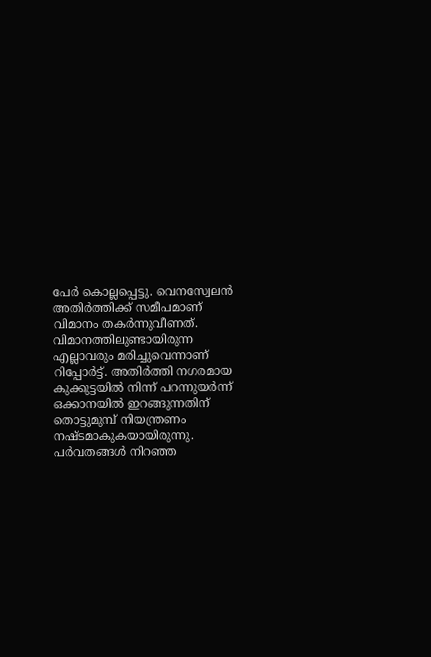പേര്‍ കൊല്ലപ്പെട്ടു. വെനസ്വേലന്‍ അതിര്‍ത്തിക്ക് സമീപമാണ് വിമാനം തകര്‍ന്നുവീണത്. വിമാനത്തിലുണ്ടായിരുന്ന എല്ലാവരും മരിച്ചുവെന്നാണ് റിപ്പോര്‍ട്ട്. അതിര്‍ത്തി നഗരമായ കുക്കുട്ടയില്‍ നിന്ന് പറന്നുയര്‍ന്ന് ഒക്കാനയില്‍ ഇറങ്ങുന്നതിന് തൊട്ടുമുമ്പ് നിയന്ത്രണം നഷ്ടമാകുകയായിരുന്നു. പര്‍വതങ്ങള്‍ നിറഞ്ഞ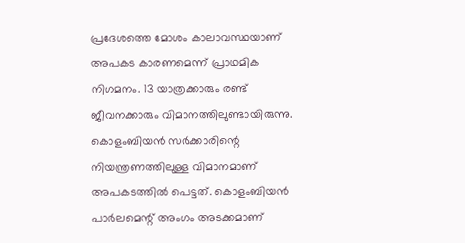പ്രദേശത്തെ മോശം കാലാവസ്ഥയാണ് അപകട കാരണമെന്ന് പ്രാഥമിക നിഗമനം. 13 യാത്രക്കാരും രണ്ട് ജീവനക്കാരും വിമാനത്തിലുണ്ടായിരുന്നു. കൊളംബിയന്‍ സര്‍ക്കാരിന്റെ നിയന്ത്രണത്തിലുള്ള വിമാനമാണ് അപകടത്തില്‍ പെട്ടത്. കൊളംബിയന്‍ പാര്‍ലമെന്റ് അംഗം അടക്കമാണ്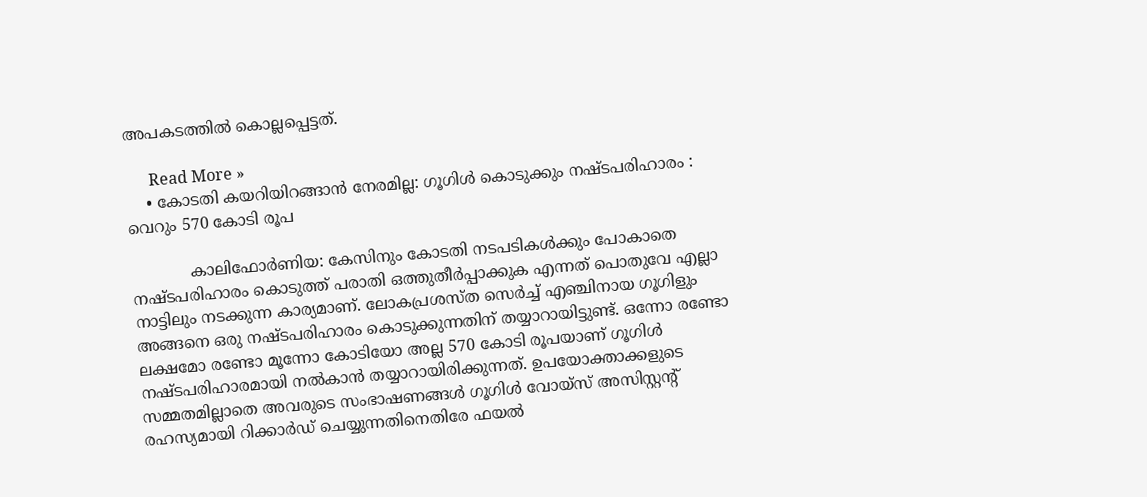അപകടത്തില്‍ കൊല്ലപ്പെട്ടത്.

      Read More »
    • കോടതി കയറിയിറങ്ങാൻ നേരമില്ല: ഗൂഗിൾ കൊടുക്കും നഷ്ടപരിഹാരം : വെറും 570 കോടി രൂപ

            കാലിഫോർണിയ: കേസിനും കോടതി നടപടികൾക്കും പോകാതെ നഷ്ടപരിഹാരം കൊടുത്ത് പരാതി ഒത്തുതീർപ്പാക്കുക എന്നത് പൊതുവേ എല്ലാ നാട്ടിലും നടക്കുന്ന കാര്യമാണ്. ലോകപ്രശസ്ത സെർച്ച് എഞ്ചിനായ ഗൂഗിളും അങ്ങനെ ഒരു നഷ്ടപരിഹാരം കൊടുക്കുന്നതിന് തയ്യാറായിട്ടുണ്ട്. ഒന്നോ രണ്ടോ ലക്ഷമോ രണ്ടോ മൂന്നോ കോടിയോ അല്ല 570 കോടി രൂപയാണ് ഗൂഗിൾ നഷ്ടപരിഹാരമായി നൽകാൻ തയ്യാറായിരിക്കുന്നത്. ഉപയോക്താക്കളുടെ സമ്മതമില്ലാതെ അവരുടെ സംഭാഷണങ്ങൾ ഗൂഗിൾ വോയ്‌സ് അസിസ്റ്റന്‍റ് രഹസ്യമായി റിക്കാർഡ് ചെയ്യുന്നതിനെതിരേ ഫയൽ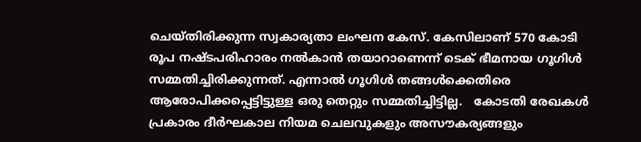ചെയ്തിരിക്കുന്ന സ്വകാര്യതാ ലംഘന കേസ്. കേസിലാണ് 570 കോടി രൂപ നഷ്ടപരിഹാരം നൽകാൻ തയാറാണെന്ന് ടെക് ഭീമനായ ഗൂഗിൾ സമ്മതിച്ചിരിക്കുന്നത്. എന്നാൽ ഗൂഗിൾ തങ്ങൾക്കെതിരെ ആരോപിക്കപ്പെട്ടിട്ടുള്ള ഒരു തെറ്റും സമ്മതിച്ചിട്ടില്ല.   കോടതി രേഖകൾ പ്രകാരം ദീർഘകാല നിയമ ചെലവുകളും അസൗകര്യങ്ങളും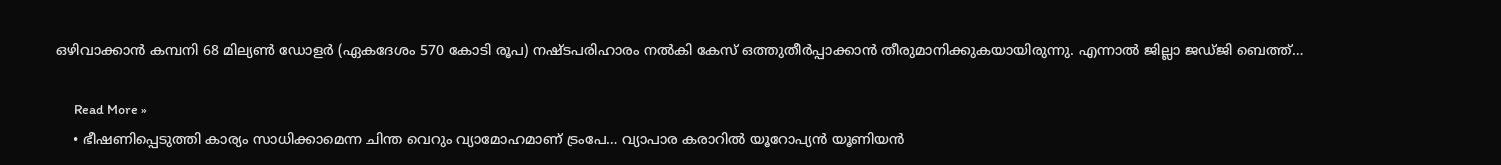ഒഴിവാക്കാൻ കമ്പനി 68 മില്യൺ ഡോളർ (ഏകദേശം 570 കോടി രൂപ) നഷ്ടപരിഹാരം നൽകി കേസ് ഒത്തുതീർപ്പാക്കാൻ തീരുമാനിക്കുകയായിരുന്നു. എന്നാൽ ജില്ലാ ജഡ്‍ജി ബെത്ത്…

      Read More »
    • ഭീഷണിപ്പെടുത്തി കാര്യം സാധിക്കാമെന്ന ചിന്ത വെറും വ്യാമോഹമാണ് ട്രംപേ… വ്യാപാര കരാറിൽ യൂറോപ്യൻ യൂണിയൻ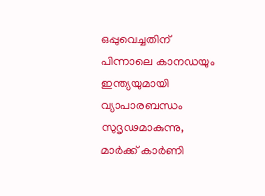ഒപ്പുവെച്ചതിന് പിന്നാലെ കാനഡയും ഇന്ത്യയുമായി വ്യാപാരബന്ധം സുദൃഢമാകുന്നു, മാർക്ക് കാർണി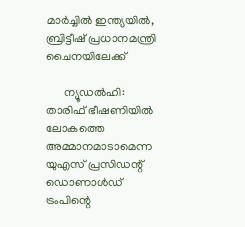മാർച്ചിൽ ഇന്ത്യയിൽ, ബ്രിട്ടീഷ് പ്രധാനമന്ത്രി ചൈനയിലേക്ക്

      ന്യൂഡൽഹി: താരിഫ് ഭീഷണിയിൽ ലോകത്തെ അമ്മാനമാടാമെന്ന യുഎസ് പ്രസിഡന്റ് ഡൊണാൾഡ് ട്രംപിന്റെ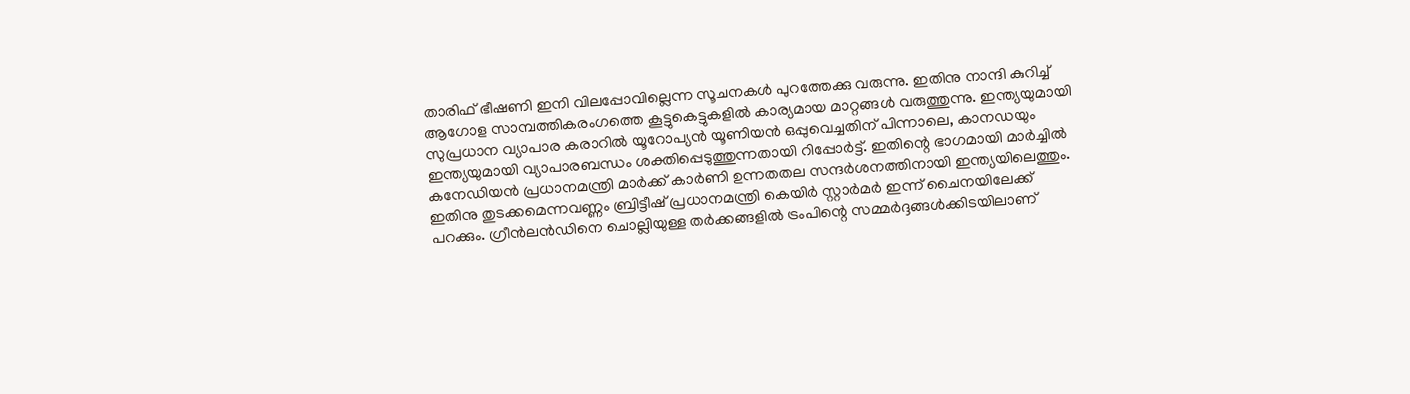താരിഫ് ഭീഷണി ഇനി വിലപ്പോവില്ലെന്ന സൂചനകൾ പുറത്തേക്കു വരുന്നു. ഇതിനു നാന്ദി കുറിച്ച് ആഗോള സാമ്പത്തികരംഗത്തെ കൂട്ടുകെട്ടുകളിൽ കാര്യമായ മാറ്റങ്ങൾ വരുത്തുന്നു. ഇന്ത്യയുമായി സുപ്രധാന വ്യാപാര കരാറിൽ യൂറോപ്യൻ യൂണിയൻ ഒപ്പുവെച്ചതിന് പിന്നാലെ, കാനഡയും ഇന്ത്യയുമായി വ്യാപാരബന്ധം ശക്തിപ്പെടുത്തുന്നതായി റിപ്പോർട്ട്. ഇതിന്റെ ഭാഗമായി മാർച്ചിൽ കനേഡിയൻ പ്രധാനമന്ത്രി മാർക്ക് കാർണി ഉന്നതതല സന്ദർശനത്തിനായി ഇന്ത്യയിലെത്തും. ഇതിനു തുടക്കമെന്നവണ്ണം ബ്രിട്ടീഷ് പ്രധാനമന്ത്രി കെയിർ സ്റ്റാർമർ ഇന്ന് ചൈനയിലേക്ക് പറക്കും. ഗ്രീൻലൻഡിനെ ചൊല്ലിയുള്ള തർക്കങ്ങളിൽ ട്രംപിന്റെ സമ്മർദ്ദങ്ങൾക്കിടയിലാണ്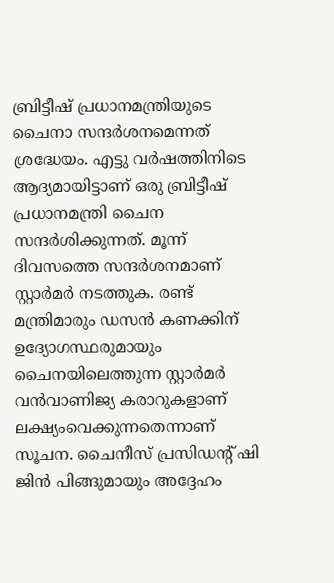ബ്രിട്ടീഷ് പ്രധാനമന്ത്രിയുടെ ചൈനാ സന്ദർശനമെന്നത് ശ്രദ്ധേയം. എട്ടു വർഷത്തിനിടെ ആദ്യമായിട്ടാണ് ഒരു ബ്രിട്ടീഷ് പ്രധാനമന്ത്രി ചൈന സന്ദർശിക്കുന്നത്. മൂന്ന് ദിവസത്തെ സന്ദർശനമാണ് സ്റ്റാർമർ നടത്തുക. രണ്ട് മന്ത്രിമാരും ഡസൻ കണക്കിന് ഉദ്യോഗസ്ഥരുമായും ചൈനയിലെത്തുന്ന സ്റ്റാർമർ വൻവാണിജ്യ കരാറുകളാണ് ലക്ഷ്യംവെക്കുന്നതെന്നാണ് സൂചന. ചൈനീസ് പ്രസിഡന്റ് ഷി ജിൻ പിങ്ങുമായും അദ്ദേഹം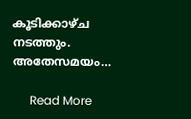കൂടിക്കാഴ്ച നടത്തും. അതേസമയം…

      Read More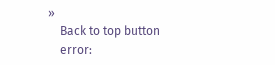»
    Back to top button
    error: